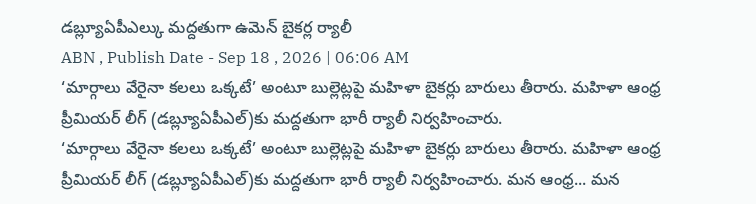డబ్ల్యూఏపీఎల్కు మద్దతుగా ఉమెన్ బైకర్ల ర్యాలీ
ABN , Publish Date - Sep 18 , 2026 | 06:06 AM
‘మార్గాలు వేరైనా కలలు ఒక్కటే’ అంటూ బుల్లెట్లపై మహిళా బైకర్లు బారులు తీరారు. మహిళా ఆంధ్ర ప్రీమియర్ లీగ్ (డబ్ల్యూఏపీఎల్)కు మద్దతుగా భారీ ర్యాలీ నిర్వహించారు.
‘మార్గాలు వేరైనా కలలు ఒక్కటే’ అంటూ బుల్లెట్లపై మహిళా బైకర్లు బారులు తీరారు. మహిళా ఆంధ్ర ప్రీమియర్ లీగ్ (డబ్ల్యూఏపీఎల్)కు మద్దతుగా భారీ ర్యాలీ నిర్వహించారు. మన ఆంధ్ర... మన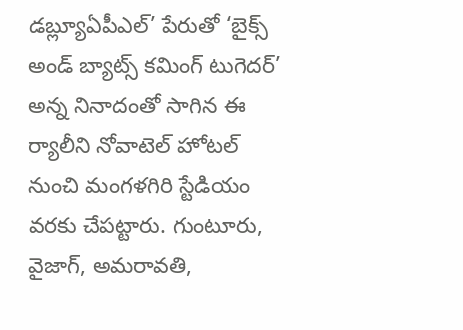డబ్ల్యూఏపీఎల్’ పేరుతో ‘బైక్స్ అండ్ బ్యాట్స్ కమింగ్ టుగెదర్’ అన్న నినాదంతో సాగిన ఈ ర్యాలీని నోవాటెల్ హోటల్ నుంచి మంగళగిరి స్టేడియం వరకు చేపట్టారు. గుంటూరు, వైజాగ్, అమరావతి,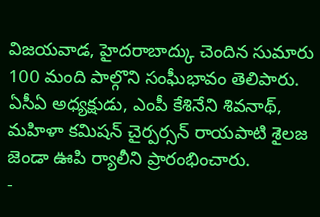విజయవాడ, హైదరాబాద్కు చెందిన సుమారు 100 మంది పాల్గొని సంఘీభావం తెలిపారు. ఏసీఏ అధ్యక్షుడు, ఎంపీ కేశినేని శివనాథ్, మహిళా కమిషన్ చైర్పర్సన్ రాయపాటి శైలజ జెండా ఊపి ర్యాలీని ప్రారంభించారు.
-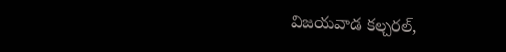విజయవాడ కల్చరల్,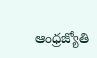ఆంధ్రజ్యోతి